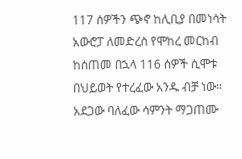117 ሰዎችን ጭኖ ከሊቢያ በመነሳት አውሮፓ ለመድረስ የሞከረ መርከብ ከሰጠመ በኋላ 116 ሰዎች ሲሞቱ በህይወት የተረፈው አንዱ ብቻ ነው።
አደጋው ባለፈው ሳምንት ማጋጠሙ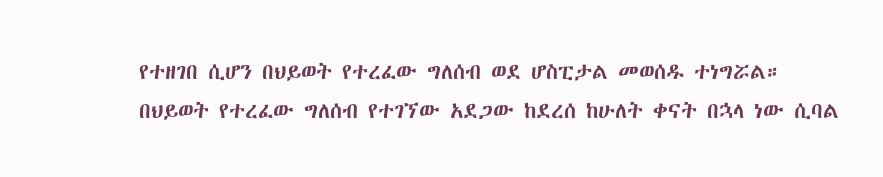የተዘገበ ሲሆን በህይወት የተረፈው ግለሰብ ወደ ሆስፒታል መወሰዱ ተነግሯል።
በህይወት የተረፈው ግለሰብ የተገኘው አደጋው ከደረሰ ከሁለት ቀናት በኋላ ነው ሲባል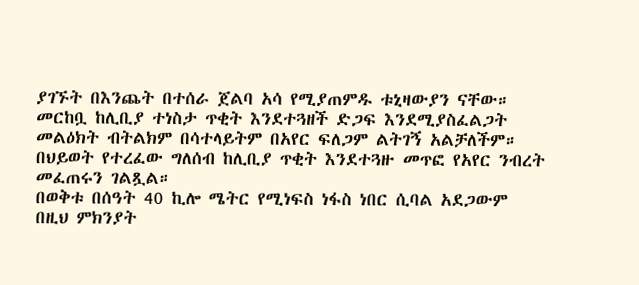ያገኙት በእንጨት በተሰራ ጀልባ አሳ የሚያጠምዱ ቱኒዛውያን ናቸው።
መርከቧ ከሊቢያ ተነስታ ጥቂት እንደተጓዘች ድጋፍ እንደሚያስፈልጋት መልዕክት ብትልክም በሳተላይትም በአየር ፍለጋም ልትገኝ አልቻለችም።
በህይወት የተረፈው ግለሰብ ከሊቢያ ጥቂት እንደተጓዙ መጥፎ የአየር ንብረት መፈጠሩን ገልጿል።
በወቅቱ በሰዓት 40 ኪሎ ሜትር የሚነፍስ ነፋስ ነበር ሲባል አደጋውም በዚህ ምክንያት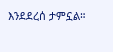እንደደረሰ ታምኗል።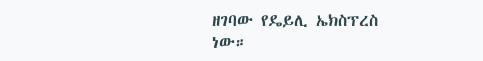ዘገባው የዴይሊ ኤክስፕረስ ነው።